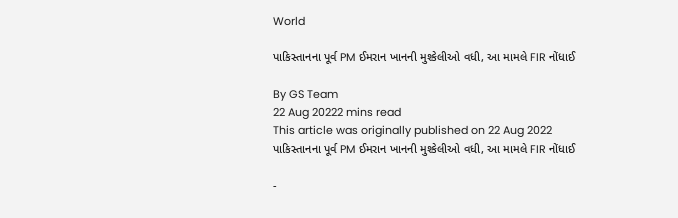World

પાકિસ્તાનના પૂર્વ PM ઈમરાન ખાનની મુશ્કેલીઓ વધી, આ મામલે FIR નોંધાઈ

By GS Team
22 Aug 20222 mins read
This article was originally published on 22 Aug 2022
પાકિસ્તાનના પૂર્વ PM ઈમરાન ખાનની મુશ્કેલીઓ વધી, આ મામલે FIR નોંધાઈ

-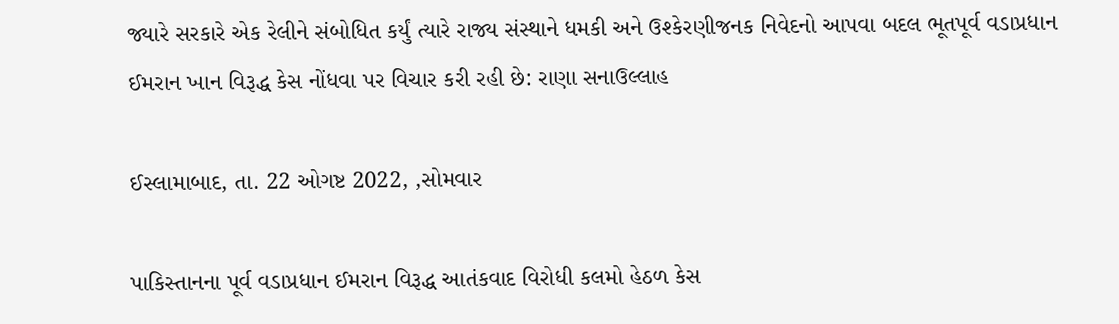જ્યારે સરકારે એક રેલીને સંબોધિત કર્યું ત્યારે રાજ્ય સંસ્થાને ધમકી અને ઉશ્કેરણીજનક નિવેદનો આપવા બદલ ભૂતપૂર્વ વડાપ્રધાન ઈમરાન ખાન વિરૂદ્ધ કેસ નોંધવા પર વિચાર કરી રહી છે: રાણા સનાઉલ્લાહ

ઈસ્લામાબાદ, તા. 22 ઓગષ્ટ 2022, ,સોમવાર

પાકિસ્તાનના પૂર્વ વડાપ્રધાન ઈમરાન વિરૂદ્ધ આતંકવાદ વિરોધી કલમો હેઠળ કેસ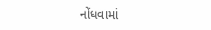નોંધવામાં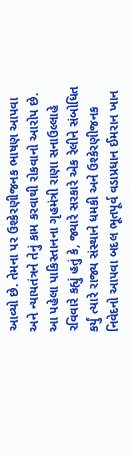આવ્યો છે. તેમના પર ઉશ્કેરણીજનક ભાષણ આપવા અને ન્યાયતંત્રને તેનું કામ કરવાથી રોકવાનો આરોપ છે. આ પહેલા પાકિસ્તાનના ગૃહમંત્રી રાણા સનાઉલ્લાહે રવિવારે કહ્યું હતું કે, જ્યારે સરકારે એક રેલીને સંબોધિત કર્યું ત્યારે રાજ્ય સંસ્થાને ધમકી અને ઉશ્કેરણીજનક નિવેદનો આપવા બદલ ભૂતપૂર્વ વડાપ્રધાન ઈમરાન ખાન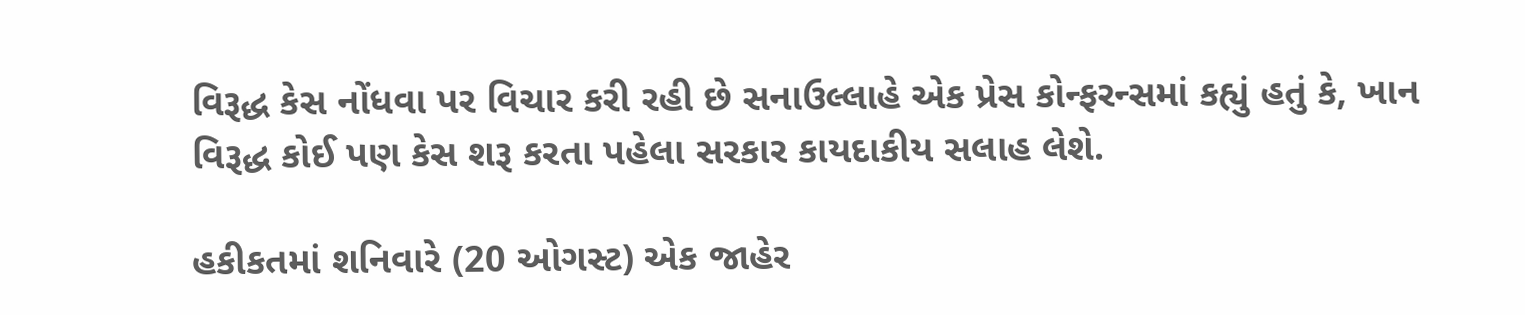વિરૂદ્ધ કેસ નોંધવા પર વિચાર કરી રહી છે સનાઉલ્લાહે એક પ્રેસ કોન્ફરન્સમાં કહ્યું હતું કે, ખાન વિરૂદ્ધ કોઈ પણ કેસ શરૂ કરતા પહેલા સરકાર કાયદાકીય સલાહ લેશે.

હકીકતમાં શનિવારે (20 ઓગસ્ટ) એક જાહેર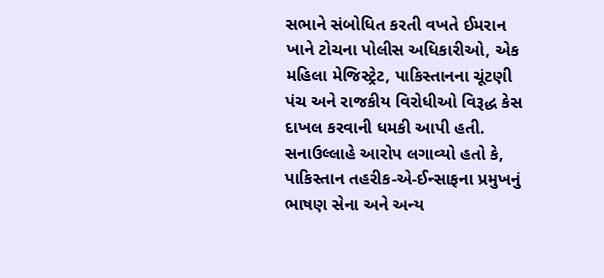સભાને સંબોધિત કરતી વખતે ઈમરાન ખાને ટોચના પોલીસ અધિકારીઓ, એક મહિલા મેજિસ્ટ્રેટ, પાકિસ્તાનના ચૂંટણી પંચ અને રાજકીય વિરોધીઓ વિરૂદ્ધ કેસ દાખલ કરવાની ધમકી આપી હતી. સનાઉલ્લાહે આરોપ લગાવ્યો હતો કે, પાકિસ્તાન તહરીક-એ-ઈન્સાફના પ્રમુખનું ભાષણ સેના અને અન્ય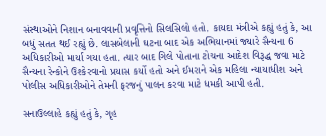સંસ્થાઓને નિશાન બનાવવાની પ્રવૃત્તિનો સિલસિલો હતો. કાયદા મંત્રીએ કહ્યું હતું કે, આ બધું સતત થઈ રહ્યું છે. લાસબેલાની ઘટના બાદ એક અભિયાનમાં જ્યારે સૈન્યના 6 અધિકારીઓ માર્યા ગયા હતા. ત્યાર બાદ ગિલે પોતાના ટોચના આદેશ વિરૂદ્ધ જવા માટે સૈન્યના રેન્કોને ઉશ્કેરવાનો પ્રયાસ કર્યો હતો અને ઈમરાને એક મહિલા ન્યાયાધીશ અને પોલીસ અધિકારીઓને તેમની ફરજનું પાલન કરવા માટે ધમકી આપી હતી.

સનાઉલ્લાહે કહ્યું હતું કે, ગૃહ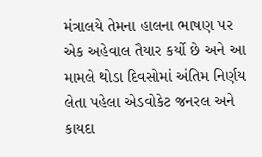મંત્રાલયે તેમના હાલના ભાષણ પર એક અહેવાલ તૈયાર કર્યો છે અને આ મામલે થોડા દિવસોમાં અંતિમ નિર્ણય લેતા પહેલા એડવોકેટ જનરલ અને કાયદા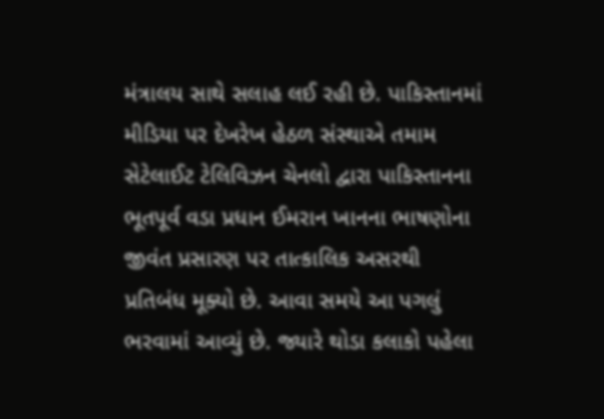મંત્રાલય સાથે સલાહ લઈ રહી છે. પાકિસ્તાનમાં મીડિયા પર દેખરેખ હેઠળ સંસ્થાએ તમામ સેટેલાઈટ ટેલિવિઝન ચેનલો દ્વારા પાકિસ્તાનના ભૂતપૂર્વ વડા પ્રધાન ઈમરાન ખાનના ભાષણોના જીવંત પ્રસારણ પર તાત્કાલિક અસરથી પ્રતિબંધ મૂક્યો છે. આવા સમયે આ પગલું ભરવામાં આવ્યું છે. જ્યારે થોડા કલાકો પહેલા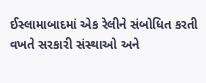ઈસ્લામાબાદમાં એક રેલીને સંબોધિત કરતી વખતે સરકારી સંસ્થાઓ અને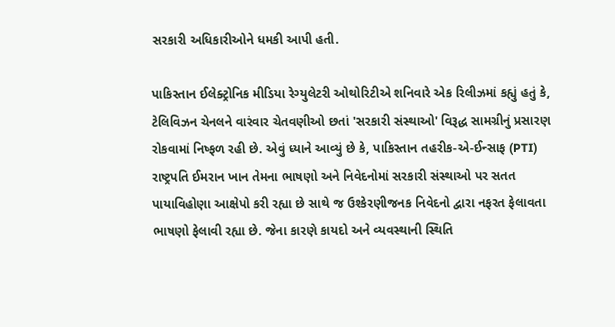સરકારી અધિકારીઓને ધમકી આપી હતી.

પાકિસ્તાન ઈલેક્ટ્રોનિક મીડિયા રેગ્યુલેટરી ઓથોરિટીએ શનિવારે એક રિલીઝમાં કહ્યું હતું કે, ટેલિવિઝન ચેનલને વારંવાર ચેતવણીઓ છતાં 'સરકારી સંસ્થાઓ' વિરૂદ્ધ સામગ્રીનું પ્રસારણ રોકવામાં નિષ્ફળ રહી છે. એવું ધ્યાને આવ્યું છે કે, પાકિસ્તાન તહરીક-એ-ઈન્સાફ (PTI) રાષ્ટ્રપતિ ઈમરાન ખાન તેમના ભાષણો અને નિવેદનોમાં સરકારી સંસ્થાઓ પર સતત પાયાવિહોણા આક્ષેપો કરી રહ્યા છે સાથે જ ઉશ્કેરણીજનક નિવેદનો દ્વારા નફરત ફેલાવતા ભાષણો ફેલાવી રહ્યા છે. જેના કારણે કાયદો અને વ્યવસ્થાની સ્થિતિ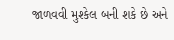જાળવવી મુશ્કેલ બની શકે છે અને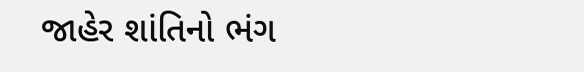જાહેર શાંતિનો ભંગ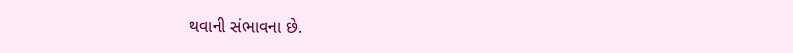થવાની સંભાવના છે.